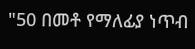"50 በመቶ የማለፊያ ነጥብ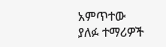አምጥተው ያለፉ ተማሪዎች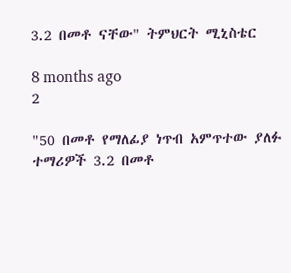3.2 በመቶ ናቸው" ትምህርት ሚኒስቴር

8 months ago
2

"50 በመቶ የማለፊያ ነጥብ አምጥተው ያለፉ ተማሪዎች 3.2 በመቶ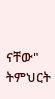ናቸው" ትምህርት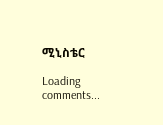ሚኒስቴር

Loading comments...